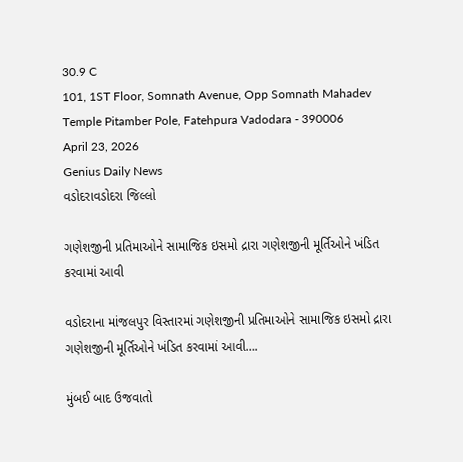30.9 C
101, 1ST Floor, Somnath Avenue, Opp Somnath Mahadev Temple Pitamber Pole, Fatehpura Vadodara - 390006
April 23, 2026
Genius Daily News
વડોદરાવડોદરા જિલ્લો

ગણેશજીની પ્રતિમાઓને સામાજિક ઇસમો દ્રારા ગણેશજીની મૂર્તિઓને ખંડિત કરવામાં આવી

વડોદરાના માંજલપુર વિસ્તારમાં ગણેશજીની પ્રતિમાઓને સામાજિક ઇસમો દ્રારા ગણેશજીની મૂર્તિઓને ખંડિત કરવામાં આવી….

મુંબઈ બાદ ઉજવાતો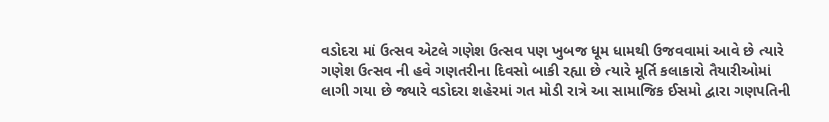વડોદરા માં ઉત્સવ એટલે ગણેશ ઉત્સવ પણ ખુબજ ધૂમ ધામથી ઉજવવામાં આવે છે ત્યારે ગણેશ ઉત્સવ ની હવે ગણતરીના દિવસો બાકી રહ્યા છે ત્યારે મૂર્તિ કલાકારો તૈયારીઓમાં લાગી ગયા છે જ્યારે વડોદરા શહેરમાં ગત મોડી રાત્રે આ સામાજિક ઈસમો દ્વારા ગણપતિની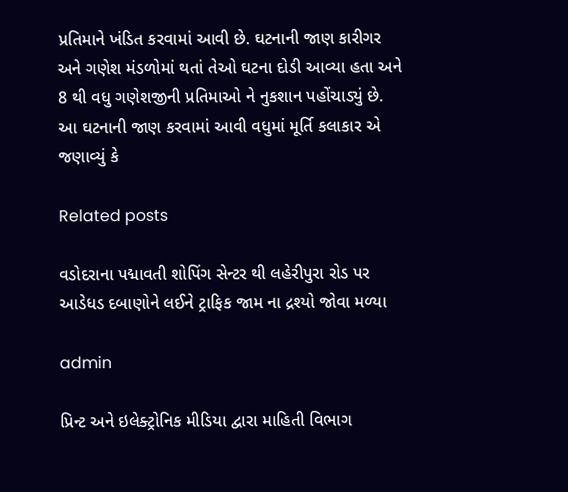પ્રતિમાને ખંડિત કરવામાં આવી છે. ઘટનાની જાણ કારીગર અને ગણેશ મંડળોમાં થતાં તેઓ ઘટના દોડી આવ્યા હતા અને 8 થી વધુ ગણેશજીની પ્રતિમાઓ ને નુકશાન પહોંચાડ્યું છે. આ ઘટનાની જાણ કરવામાં આવી વધુમાં મૂર્તિ કલાકાર એ જણાવ્યું કે

Related posts

વડોદરાના પદ્માવતી શોપિંગ સેન્ટર થી લહેરીપુરા રોડ પર આડેધડ દબાણોને લઈને ટ્રાફિક જામ ના દ્રશ્યો જોવા મળ્યા

admin

પ્રિન્ટ અને ઇલેક્ટ્રોનિક મીડિયા દ્વારા માહિતી વિભાગ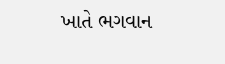ખાતે ભગવાન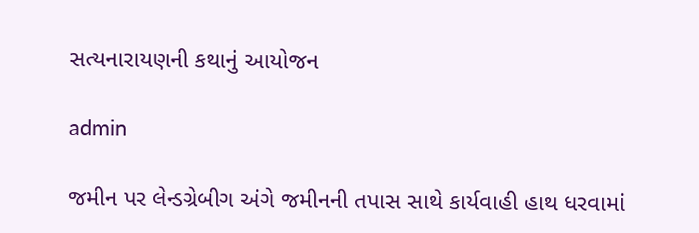સત્યનારાયણની કથાનું આયોજન

admin

જમીન પર લેન્ડગ્રેબીગ અંગે જમીનની તપાસ સાથે કાર્યવાહી હાથ ધરવામાં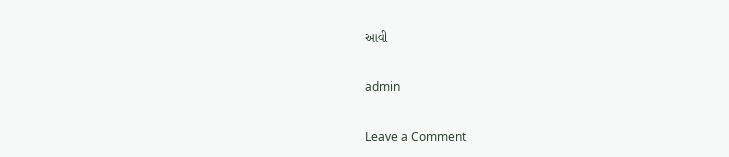આવી

admin

Leave a Comment